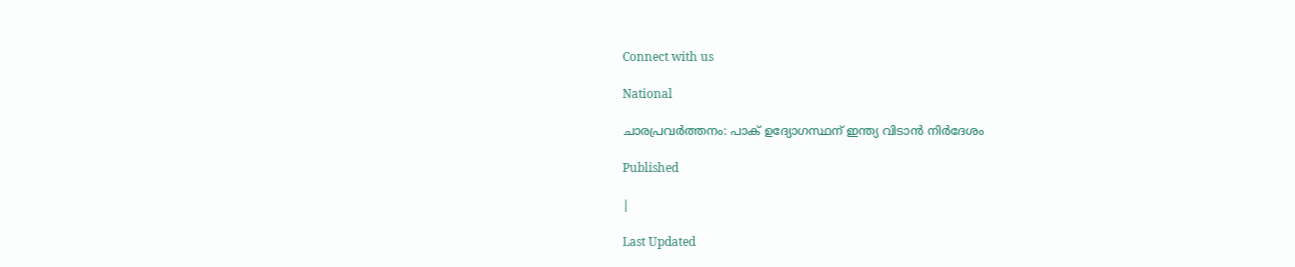Connect with us

National

ചാരപ്രവര്‍ത്തനം: പാക് ഉദ്യോഗസ്ഥന് ഇന്ത്യ വിടാന്‍ നിര്‍ദേശം

Published

|

Last Updated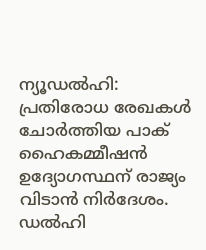ന്യൂഡല്‍ഹി: പ്രതിരോധ രേഖകള്‍ ചോര്‍ത്തിയ പാക് ഹൈകമ്മീഷന്‍ ഉദ്യോഗസ്ഥന് രാജ്യം വിടാന്‍ നിര്‍ദേശം. ഡല്‍ഹി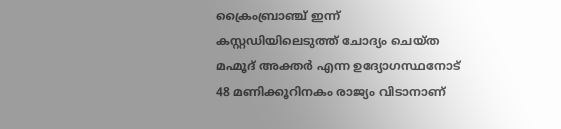ക്രൈംബ്രാഞ്ച് ഇന്ന് കസ്റ്റഡിയിലെടുത്ത് ചോദ്യം ചെയ്ത മഹ്മൂദ് അക്തര്‍ എന്ന ഉദ്യോഗസ്ഥനോട് 48 മണിക്കൂറിനകം രാജ്യം വിടാനാണ്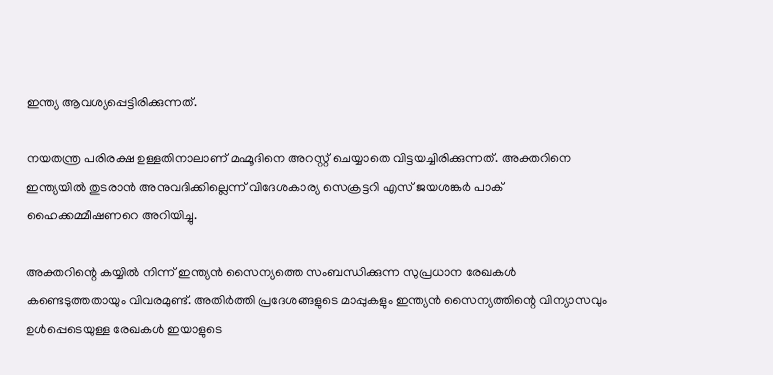ഇന്ത്യ ആവശ്യപ്പെട്ടിരിക്കുന്നത്.

നയതന്ത്ര പരിരക്ഷ ഉള്ളതിനാലാണ് മഹ്മൂദിനെ അറസ്റ്റ് ചെയ്യാതെ വിട്ടയച്ചിരിക്കുന്നത്. അക്തറിനെ ഇന്ത്യയില്‍ തുടരാന്‍ അനുവദിക്കില്ലെന്ന് വിദേശകാര്യ സെക്രട്ടറി എസ് ജയശങ്കര്‍ പാക് ഹൈക്കമ്മീഷണറെ അറിയിച്ചു.

അക്തറിന്റെ കയ്യില്‍ നിന്ന് ഇന്ത്യന്‍ സൈന്യത്തെ സംബന്ധിക്കുന്ന സുപ്രധാന രേഖകള്‍ കണ്ടെടുത്തതായും വിവരമുണ്ട്. അതിര്‍ത്തി പ്രദേശങ്ങളുടെ മാപ്പുകളും ഇന്ത്യന്‍ സൈന്യത്തിന്റെ വിന്യാസവും ഉള്‍പ്പെടെയുള്ള രേഖകള്‍ ഇയാളുടെ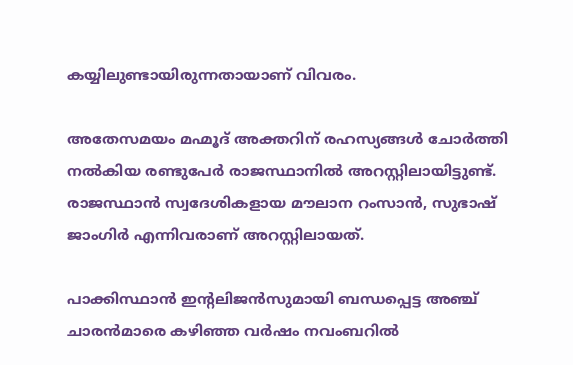കയ്യിലുണ്ടായിരുന്നതായാണ് വിവരം.

അതേസമയം മഹ്മൂദ് അക്തറിന് രഹസ്യങ്ങള്‍ ചോര്‍ത്തി നല്‍കിയ രണ്ടുപേര്‍ രാജസ്ഥാനില്‍ അറസ്റ്റിലായിട്ടുണ്ട്. രാജസ്ഥാന്‍ സ്വദേശികളായ മൗലാന റംസാന്‍, സുഭാഷ് ജാംഗിര്‍ എന്നിവരാണ് അറസ്റ്റിലായത്.

പാക്കിസ്ഥാന്‍ ഇന്റലിജന്‍സുമായി ബന്ധപ്പെട്ട അഞ്ച് ചാരന്‍മാരെ കഴിഞ്ഞ വര്‍ഷം നവംബറില്‍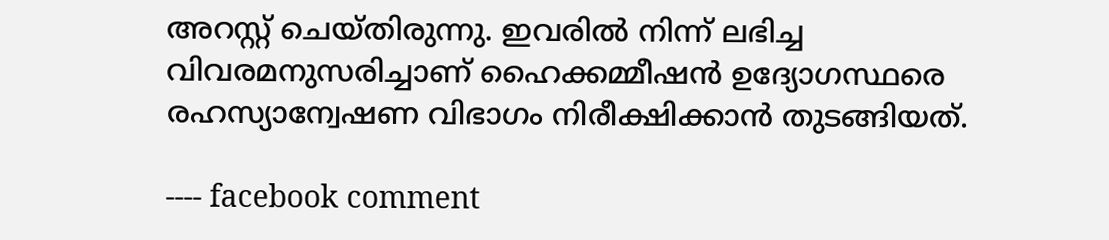അറസ്റ്റ് ചെയ്തിരുന്നു. ഇവരില്‍ നിന്ന് ലഭിച്ച വിവരമനുസരിച്ചാണ് ഹൈക്കമ്മീഷന്‍ ഉദ്യോഗസ്ഥരെ രഹസ്യാന്വേഷണ വിഭാഗം നിരീക്ഷിക്കാന്‍ തുടങ്ങിയത്.

---- facebook comment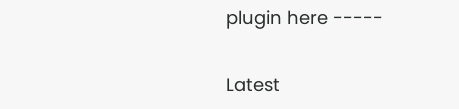plugin here -----

Latest